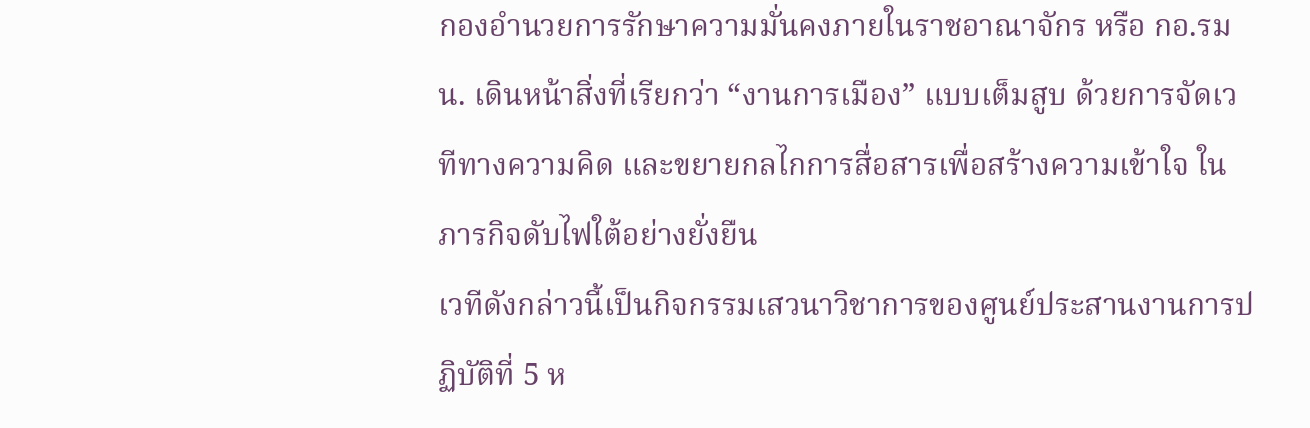กองอำนวยการรักษาความมั่นคงภายในราชอาณาจักร หรือ กอ.รมน. เดินหน้าสิ่งที่เรียกว่า “งานการเมือง” แบบเต็มสูบ ด้วยการจัดเวทีทางความคิด และขยายกลไกการสื่อสารเพื่อสร้างความเข้าใจ ในภารกิจดับไฟใต้อย่างยั่งยืน
เวทีดังกล่าวนี้เป็นกิจกรรมเสวนาวิชาการของศูนย์ประสานงานการปฏิบัติที่ 5 ห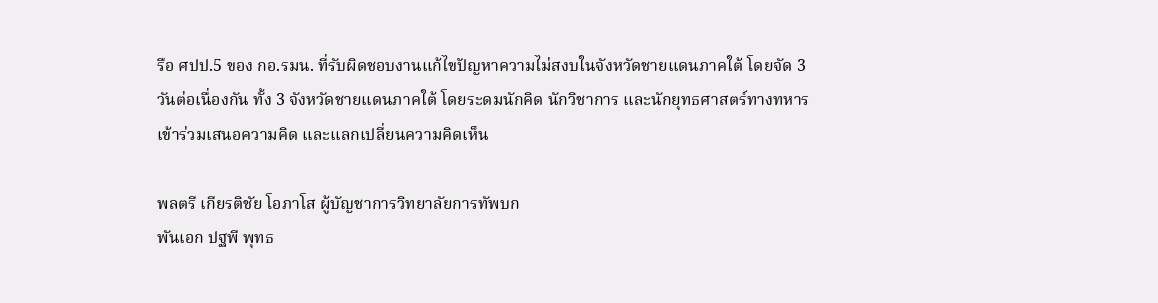รือ ศปป.5 ของ กอ.รมน. ที่รับผิดชอบงานแก้ไขปัญหาความไม่สงบในจังหวัดชายแดนภาคใต้ โดยจัด 3 วันต่อเนื่องกัน ทั้ง 3 จังหวัดชายแดนภาคใต้ โดยระดมนักคิด นักวิชาการ และนักยุทธศาสตร์ทางทหาร เข้าร่วมเสนอความคิด และแลกเปลี่ยนความคิดเห็น

พลตรี เกียรติชัย โอภาโส ผู้บัญชาการวิทยาลัยการทัพบก
พันเอก ปฐพี พุทธ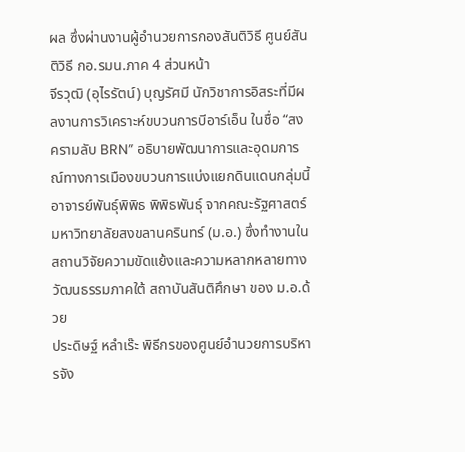ผล ซึ่งผ่านงานผู้อำนวยการกองสันติวิธี ศูนย์สันติวิธี กอ.รมน.ภาค 4 ส่วนหน้า
จีรวุฒิ (อุไรรัตน์) บุญรัศมี นักวิชาการอิสระที่มีผลงานการวิเคราะห์ขบวนการบีอาร์เอ็น ในชื่อ “สงครามลับ BRN” อธิบายพัฒนาการและอุดมการณ์ทางการเมืองขบวนการแบ่งแยกดินแดนกลุ่มนี้
อาจารย์พันธุ์พิพิธ พิพิธพันธุ์ จากคณะรัฐศาสตร์ มหาวิทยาลัยสงขลานครินทร์ (ม.อ.) ซึ่งทำงานในสถานวิจัยความขัดแย้งและความหลากหลายทางวัฒนธรรมภาคใต้ สถาบันสันติศึกษา ของ ม.อ.ด้วย
ประดิษฐ์ หลำเร๊ะ พิธีกรของศูนย์อำนวยการบริหารจัง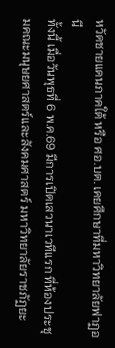หวัดชายแดนภาคใต้ หรือ ศอ.บต. เคยศึกษาที่มหาวิทยาลัยฟาฏอนี
ทั้งนี้ เมื่อวันพุธที่ 6 พ.ค.69 มีการเปิดเสวนาเวทีแรก ที่ห้องประชุมคณะมนุษยศาสตร์และสังคมศาสตร์ มหาวิทยาลัยราชภัฏยะ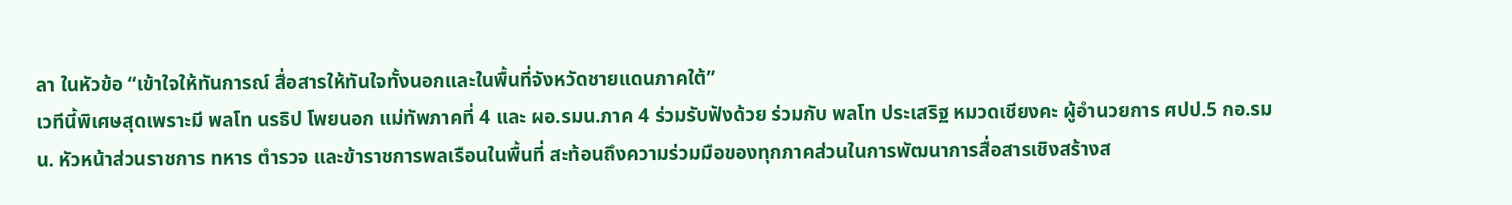ลา ในหัวข้อ “เข้าใจให้ทันการณ์ สื่อสารให้ทันใจทั้งนอกและในพื้นที่จังหวัดชายแดนภาคใต้”
เวทีนี้พิเศษสุดเพราะมี พลโท นรธิป โพยนอก แม่ทัพภาคที่ 4 และ ผอ.รมน.ภาค 4 ร่วมรับฟังด้วย ร่วมกับ พลโท ประเสริฐ หมวดเชียงคะ ผู้อำนวยการ ศปป.5 กอ.รมน. หัวหน้าส่วนราชการ ทหาร ตำรวจ และข้าราชการพลเรือนในพื้นที่ สะท้อนถึงความร่วมมือของทุกภาคส่วนในการพัฒนาการสื่อสารเชิงสร้างส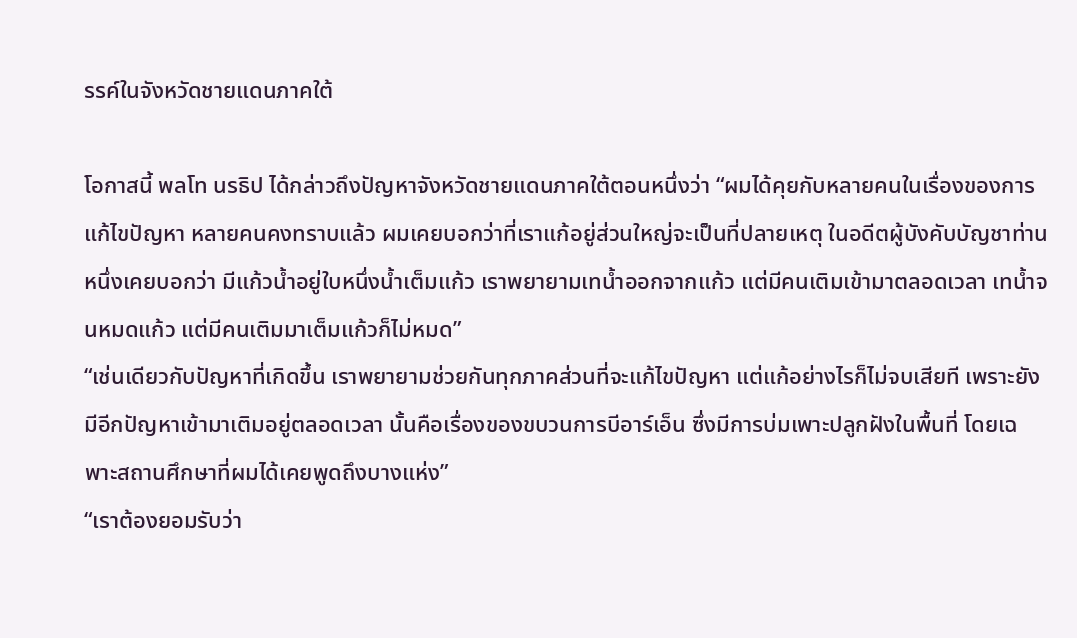รรค์ในจังหวัดชายแดนภาคใต้

โอกาสนี้ พลโท นรธิป ได้กล่าวถึงปัญหาจังหวัดชายแดนภาคใต้ตอนหนึ่งว่า “ผมได้คุยกับหลายคนในเรื่องของการแก้ไขปัญหา หลายคนคงทราบแล้ว ผมเคยบอกว่าที่เราแก้อยู่ส่วนใหญ่จะเป็นที่ปลายเหตุ ในอดีตผู้บังคับบัญชาท่านหนึ่งเคยบอกว่า มีแก้วน้ำอยู่ใบหนึ่งน้ำเต็มแก้ว เราพยายามเทน้ำออกจากแก้ว แต่มีคนเติมเข้ามาตลอดเวลา เทน้ำจนหมดแก้ว แต่มีคนเติมมาเต็มแก้วก็ไม่หมด”
“เช่นเดียวกับปัญหาที่เกิดขึ้น เราพยายามช่วยกันทุกภาคส่วนที่จะแก้ไขปัญหา แต่แก้อย่างไรก็ไม่จบเสียที เพราะยังมีอีกปัญหาเข้ามาเติมอยู่ตลอดเวลา นั้นคือเรื่องของขบวนการบีอาร์เอ็น ซึ่งมีการบ่มเพาะปลูกฝังในพื้นที่ โดยเฉพาะสถานศึกษาที่ผมได้เคยพูดถึงบางแห่ง”
“เราต้องยอมรับว่า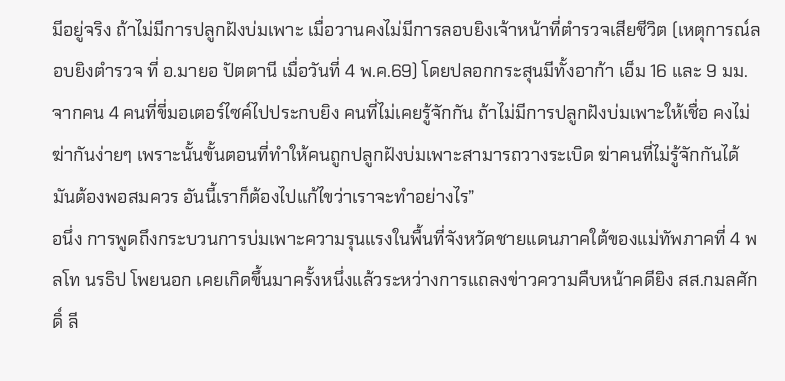มีอยู่จริง ถ้าไม่มีการปลูกฝังบ่มเพาะ เมื่อวานคงไม่มีการลอบยิงเจ้าหน้าที่ตำรวจเสียชีวิต (เหตุการณ์ลอบยิงตำรวจ ที่ อ.มายอ ปัตตานี เมื่อวันที่ 4 พ.ค.69) โดยปลอกกระสุนมีทั้งอาก้า เอ็ม 16 และ 9 มม. จากคน 4 คนที่ขี่มอเตอร์ไซค์ไปประกบยิง คนที่ไม่เคยรู้จักกัน ถ้าไม่มีการปลูกฝังบ่มเพาะให้เชื่อ คงไม่ฆ่ากันง่ายๆ เพราะนั้นขั้นตอนที่ทำให้คนถูกปลูกฝังบ่มเพาะสามารถวางระเบิด ฆ่าคนที่ไม่รู้จักกันได้ มันต้องพอสมควร อันนี้เราก็ต้องไปแก้ไขว่าเราจะทำอย่างไร”
อนึ่ง การพูดถึงกระบวนการบ่มเพาะความรุนแรงในพื้นที่จังหวัดชายแดนภาคใต้ของแม่ทัพภาคที่ 4 พลโท นรธิป โพยนอก เคยเกิดขึ้นมาครั้งหนึ่งแล้วระหว่างการแถลงข่าวความคืบหน้าคดียิง สส.กมลศักดิ์ ลี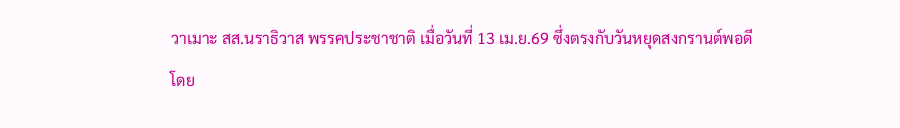วาเมาะ สส.นราธิวาส พรรคประชาชาติ เมื่อวันที่ 13 เม.ย.69 ซึ่งตรงกับวันหยุดสงกรานต์พอดี
โดย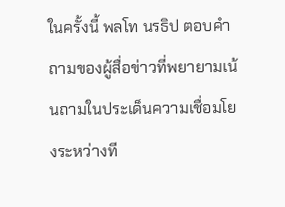ในครั้งนี้ พลโท นรธิป ตอบคำถามของผู้สื่อข่าวที่พยายามเน้นถามในประเด็นความเชื่อมโยงระหว่างที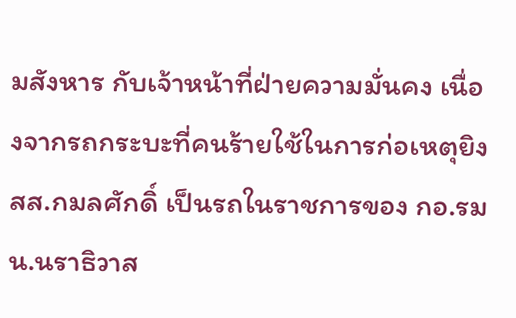มสังหาร กับเจ้าหน้าที่ฝ่ายความมั่นคง เนื่องจากรถกระบะที่คนร้ายใช้ในการก่อเหตุยิง สส.กมลศักดิ์ เป็นรถในราชการของ กอ.รมน.นราธิวาส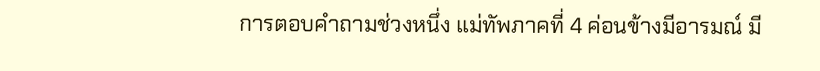การตอบคำถามช่วงหนึ่ง แม่ทัพภาคที่ 4 ค่อนข้างมีอารมณ์ มี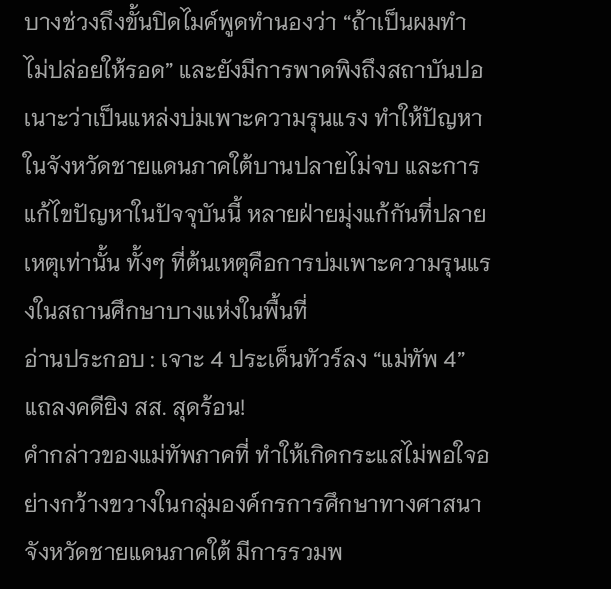บางช่วงถึงขั้นปิดไมค์พูดทำนองว่า “ถ้าเป็นผมทำ ไม่ปล่อยให้รอด” และยังมีการพาดพิงถึงสถาบันปอเนาะว่าเป็นแหล่งบ่มเพาะความรุนแรง ทำให้ปัญหาในจังหวัดชายแดนภาคใต้บานปลายไม่จบ และการแก้ไขปัญหาในปัจจุบันนี้ หลายฝ่ายมุ่งแก้กันที่ปลายเหตุเท่านั้น ทั้งๆ ที่ต้นเหตุคือการบ่มเพาะความรุนแรงในสถานศึกษาบางแห่งในพื้นที่
อ่านประกอบ : เจาะ 4 ประเด็นทัวร์ลง “แม่ทัพ 4” แถลงคดียิง สส. สุดร้อน!
คำกล่าวของแม่ทัพภาคที่ ทำให้เกิดกระแสไม่พอใจอย่างกว้างขวางในกลุ่มองค์กรการศึกษาทางศาสนาจังหวัดชายแดนภาคใต้ มีการรวมพ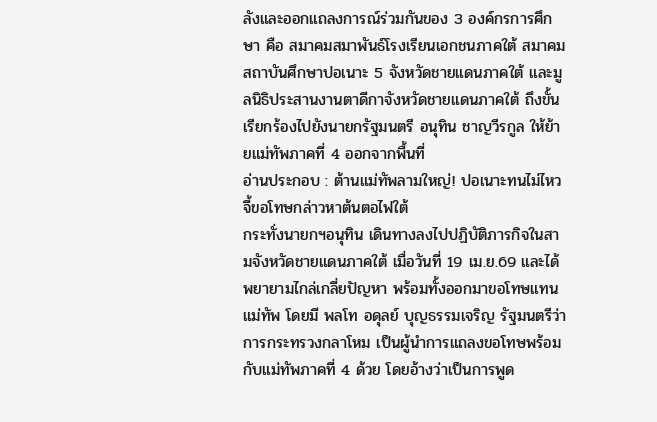ลังและออกแถลงการณ์ร่วมกันของ 3 องค์กรการศึกษา คือ สมาคมสมาพันธ์โรงเรียนเอกชนภาคใต้ สมาคมสถาบันศึกษาปอเนาะ 5 จังหวัดชายแดนภาคใต้ และมูลนิธิประสานงานตาดีกาจังหวัดชายแดนภาคใต้ ถึงขั้นเรียกร้องไปยังนายกรัฐมนตรี อนุทิน ชาญวีรกูล ให้ย้ายแม่ทัพภาคที่ 4 ออกจากพื้นที่
อ่านประกอบ : ต้านแม่ทัพลามใหญ่! ปอเนาะทนไม่ไหว จี้ขอโทษกล่าวหาต้นตอไฟใต้
กระทั่งนายกฯอนุทิน เดินทางลงไปปฏิบัติภารกิจในสามจังหวัดชายแดนภาคใต้ เมื่อวันที่ 19 เม.ย.69 และได้พยายามไกล่เกลี่ยปัญหา พร้อมทั้งออกมาขอโทษแทนแม่ทัพ โดยมี พลโท อดุลย์ บุญธรรมเจริญ รัฐมนตรีว่าการกระทรวงกลาโหม เป็นผู้นำการแถลงขอโทษพร้อมกับแม่ทัพภาคที่ 4 ด้วย โดยอ้างว่าเป็นการพูด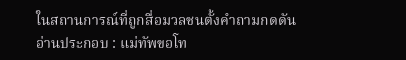ในสถานการณ์ที่ถูกสื่อมวลชนตั้งคำถามกดดัน
อ่านประกอบ : แม่ทัพขอโท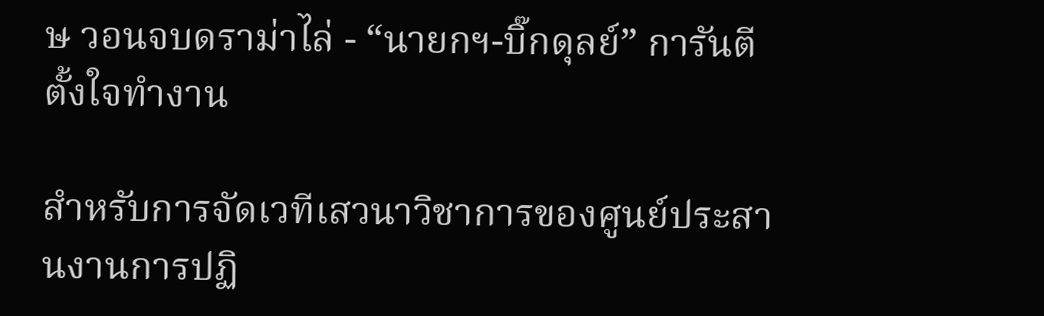ษ วอนจบดราม่าไล่ - “นายกฯ-บิ๊กดุลย์” การันตีตั้งใจทำงาน

สำหรับการจัดเวทีเสวนาวิชาการของศูนย์ประสานงานการปฏิ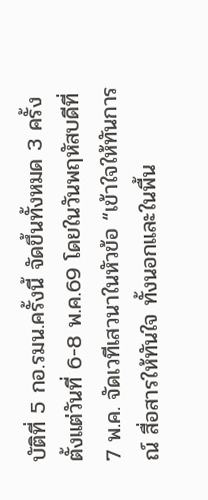บัติที่ 5 กอ.รมน.ครั้งนี้ จัดขึ้นทั้งหมด 3 ครั้ง ตั้งแต่วันที่ 6-8 พ.ค.69 โดยในวันพฤหัสบดีที่ 7 พ.ค. จัดเวทีเสวนาในหัวข้อ “เข้าใจให้ทันการณ์ สื่อสารให้ทันใจ ทั้งนอกและในพื้น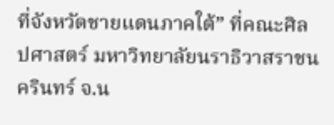ที่จังหวัดชายแดนภาคใต้” ที่คณะศิลปศาสตร์ มหาวิทยาลัยนราธิวาสราชนครินทร์ จ.น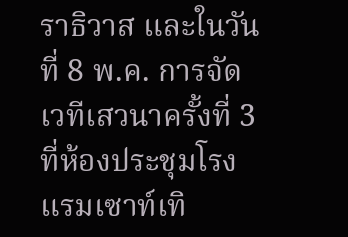ราธิวาส และในวันที่ 8 พ.ค. การจัดเวทีเสวนาครั้งที่ 3 ที่ห้องประชุมโรงแรมเซาท์เทิ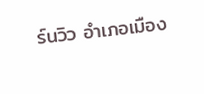ร์นวิว อำเภอเมือง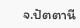จ.ปัตตานี